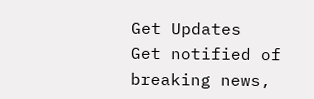Get Updates
Get notified of breaking news,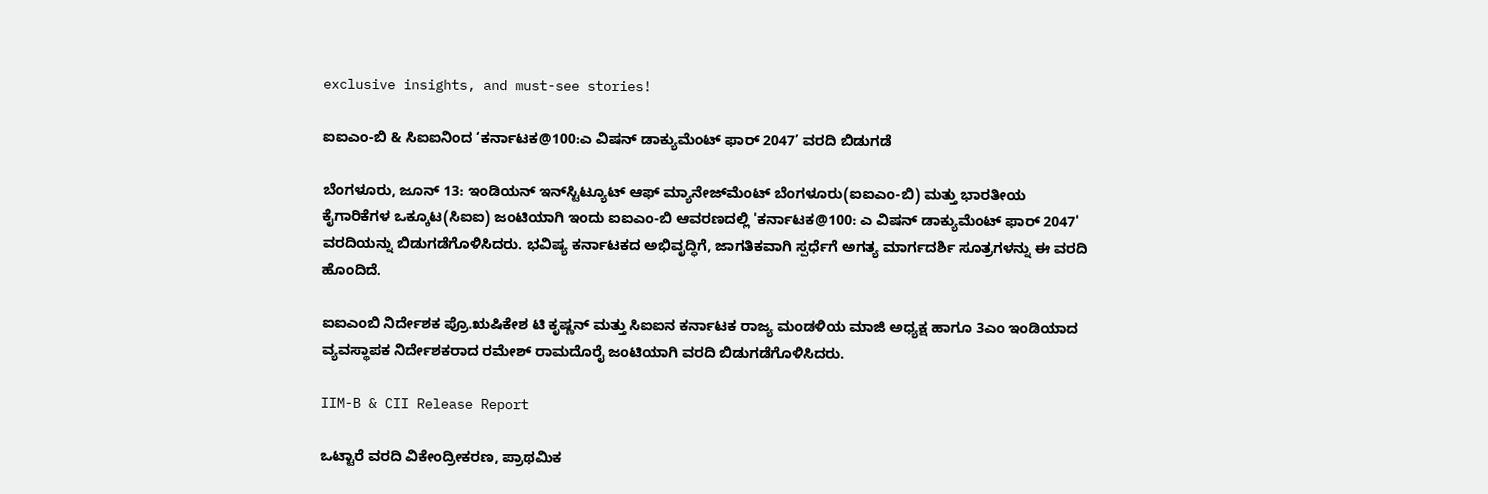exclusive insights, and must-see stories!

ಐಐಎಂ-ಬಿ & ಸಿಐಐನಿಂದ ‘ಕರ್ನಾಟಕ@100:ಎ ವಿಷನ್ ಡಾಕ್ಯುಮೆಂಟ್ ಫಾರ್ 2047’ ವರದಿ ಬಿಡುಗಡೆ

ಬೆಂಗಳೂರು, ಜೂನ್ 13: ಇಂಡಿಯನ್ ಇನ್‌ಸ್ಟಿಟ್ಯೂಟ್ ಆಫ್ ಮ್ಯಾನೇಜ್‌ಮೆಂಟ್ ಬೆಂಗಳೂರು(ಐಐಎಂ-ಬಿ) ಮತ್ತು ಭಾರತೀಯ ಕೈಗಾರಿಕೆಗಳ ಒಕ್ಕೂಟ(ಸಿಐಐ) ಜಂಟಿಯಾಗಿ ಇಂದು ಐಐಎಂ-ಬಿ ಆವರಣದಲ್ಲಿ 'ಕರ್ನಾಟಕ@100: ಎ ವಿಷನ್ ಡಾಕ್ಯುಮೆಂಟ್ ಫಾರ್ 2047' ವರದಿಯನ್ನು ಬಿಡುಗಡೆಗೊಳಿಸಿದರು. ಭವಿಷ್ಯ ಕರ್ನಾಟಕದ ಅಭಿವೃದ್ಧಿಗೆ, ಜಾಗತಿಕವಾಗಿ ಸ್ಪರ್ಧೆಗೆ ಅಗತ್ಯ ಮಾರ್ಗದರ್ಶಿ ಸೂತ್ರಗಳನ್ನು ಈ ವರದಿ ಹೊಂದಿದೆ.

ಐಐಎಂಬಿ ನಿರ್ದೇಶಕ ಪ್ರೊ.ಋಷಿಕೇಶ ಟಿ ಕೃಷ್ಣನ್‌ ಮತ್ತು ಸಿಐಐನ ಕರ್ನಾಟಕ ರಾಜ್ಯ ಮಂಡಳಿಯ ಮಾಜಿ ಅಧ್ಯಕ್ಷ ಹಾಗೂ 3ಎಂ ಇಂಡಿಯಾದ ವ್ಯವಸ್ಥಾಪಕ ನಿರ್ದೇಶಕರಾದ ರಮೇಶ್‌ ರಾಮದೊರೈ ಜಂಟಿಯಾಗಿ ವರದಿ ಬಿಡುಗಡೆಗೊಳಿಸಿದರು.

IIM-B & CII Release Report

ಒಟ್ಟಾರೆ ವರದಿ ವಿಕೇಂದ್ರೀಕರಣ, ಪ್ರಾಥಮಿಕ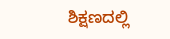ಶಿಕ್ಷಣದಲ್ಲಿ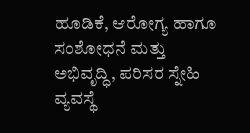ಹೂಡಿಕೆ, ಆರೋಗ್ಯ ಹಾಗೂ ಸಂಶೋಧನೆ ಮತ್ತು ಅಭಿವೃದ್ಧಿ, ಪರಿಸರ ಸ್ನೇಹಿ ವ್ಯವಸ್ಥೆ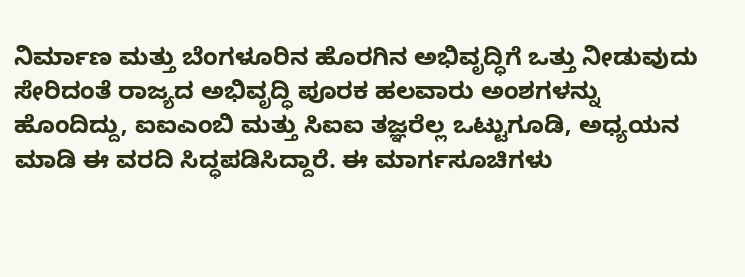ನಿರ್ಮಾಣ ಮತ್ತು ಬೆಂಗಳೂರಿನ ಹೊರಗಿನ ಅಭಿವೃದ್ಧಿಗೆ ಒತ್ತು ನೀಡುವುದು ಸೇರಿದಂತೆ ರಾಜ್ಯದ ಅಭಿವೃದ್ಧಿ ಪೂರಕ ಹಲವಾರು ಅಂಶಗಳನ್ನು ಹೊಂದಿದ್ದು, ಐಐಎಂಬಿ ಮತ್ತು ಸಿಐಐ ತಜ್ಞರೆಲ್ಲ ಒಟ್ಟುಗೂಡಿ, ಅಧ್ಯಯನ ಮಾಡಿ ಈ ವರದಿ ಸಿದ್ಧಪಡಿಸಿದ್ದಾರೆ. ಈ ಮಾರ್ಗಸೂಚಿಗಳು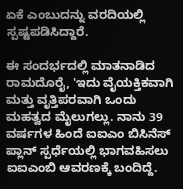ಏಕೆ ಎಂಬುದನ್ನು ವರದಿಯಲ್ಲಿ ಸ್ಪಷ್ಟಪಡಿಸಿದ್ದಾರೆ.

ಈ ಸಂದರ್ಭದಲ್ಲಿ ಮಾತನಾಡಿದ ರಾಮದೊರೈ, 'ಇದು ವೈಯಕ್ತಿಕವಾಗಿ ಮತ್ತು ವೃತ್ತಿಪರವಾಗಿ ಒಂದು ಮಹತ್ವದ ಮೈಲುಗಲ್ಲು. ನಾನು 39 ವರ್ಷಗಳ ಹಿಂದೆ ಐಐಎಂ ಬಿಸಿನೆಸ್‌ ಪ್ಲಾನ್‌ ಸ್ಪರ್ಧೆಯಲ್ಲಿ ಭಾಗವಹಿಸಲು ಐಐಎಂಬಿ ಆವರಣಕ್ಕೆ ಬಂದಿದ್ದೆ.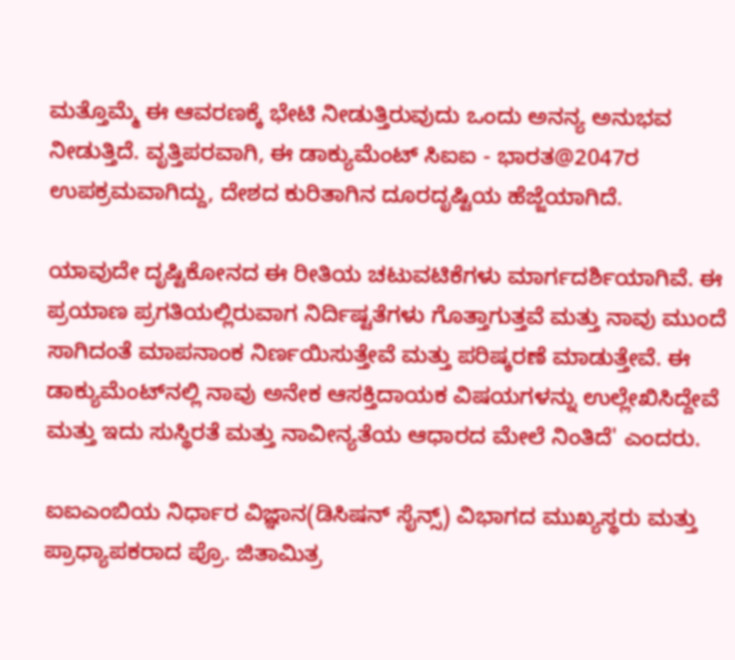ಮತ್ತೊಮ್ಮೆ ಈ ಆವರಣಕ್ಕೆ ಭೇಟಿ ನೀಡುತ್ತಿರುವುದು ಒಂದು ಅನನ್ಯ ಅನುಭವ ನೀಡುತ್ತಿದೆ. ವೃತ್ತಿಪರವಾಗಿ, ಈ ಡಾಕ್ಯುಮೆಂಟ್ ಸಿಐಐ - ಭಾರತ@2047ರ ಉಪಕ್ರಮವಾಗಿದ್ದು, ದೇಶದ ಕುರಿತಾಗಿನ ದೂರದೃಷ್ಟಿಯ ಹೆಜ್ಜೆಯಾಗಿದೆ.

ಯಾವುದೇ ದೃಷ್ಟಿಕೋನದ ಈ ರೀತಿಯ ಚಟುವಟಿಕೆಗಳು ಮಾರ್ಗದರ್ಶಿಯಾಗಿವೆ. ಈ ಪ್ರಯಾಣ ಪ್ರಗತಿಯಲ್ಲಿರುವಾಗ ನಿರ್ದಿಷ್ಟತೆಗಳು ಗೊತ್ತಾಗುತ್ತವೆ ಮತ್ತು ನಾವು ಮುಂದೆ ಸಾಗಿದಂತೆ ಮಾಪನಾಂಕ ನಿರ್ಣಯಿಸುತ್ತೇವೆ ಮತ್ತು ಪರಿಷ್ಕರಣೆ ಮಾಡುತ್ತೇವೆ. ಈ ಡಾಕ್ಯುಮೆಂಟ್‌ನಲ್ಲಿ ನಾವು ಅನೇಕ ಆಸಕ್ತಿದಾಯಕ ವಿಷಯಗಳನ್ನು ಉಲ್ಲೇಖಿಸಿದ್ದೇವೆ ಮತ್ತು ಇದು ಸುಸ್ಥಿರತೆ ಮತ್ತು ನಾವೀನ್ಯತೆಯ ಆಧಾರದ ಮೇಲೆ ನಿಂತಿದೆ' ಎಂದರು.

ಐಐಎಂಬಿಯ ನಿರ್ಧಾರ ವಿಜ್ಞಾನ(ಡಿಸಿಷನ್‌ ಸೈನ್ಸ್‌) ವಿಭಾಗದ ಮುಖ್ಯಸ್ಥರು ಮತ್ತು ಪ್ರಾಧ್ಯಾಪಕರಾದ ಪ್ರೊ. ಜಿತಾಮಿತ್ರ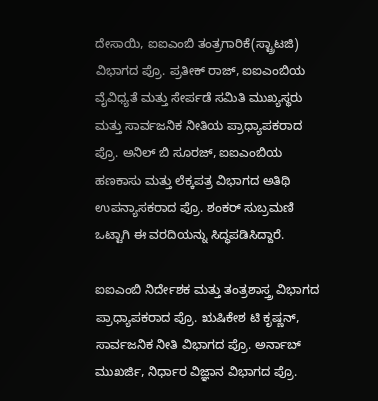ದೇಸಾಯಿ, ಐಐಎಂಬಿ ತಂತ್ರಗಾರಿಕೆ(ಸ್ಟ್ರಾಟಜಿ) ವಿಭಾಗದ ಪ್ರೊ. ಪ್ರತೀಕ್ ರಾಜ್, ಐಐಎಂಬಿಯ ವೈವಿಧ್ಯತೆ ಮತ್ತು ಸೇರ್ಪಡೆ ಸಮಿತಿ ಮುಖ್ಯಸ್ಥರು ಮತ್ತು ಸಾರ್ವಜನಿಕ ನೀತಿಯ ಪ್ರಾಧ್ಯಾಪಕರಾದ ಪ್ರೊ. ಅನಿಲ್ ಬಿ ಸೂರಜ್, ಐಐಎಂಬಿಯ ಹಣಕಾಸು ಮತ್ತು ಲೆಕ್ಕಪತ್ರ ವಿಭಾಗದ ಅತಿಥಿ ಉಪನ್ಯಾಸಕರಾದ ಪ್ರೊ. ಶಂಕರ್ ಸುಬ್ರಮಣಿ ಒಟ್ಟಾಗಿ ಈ ವರದಿಯನ್ನು ಸಿದ್ಧಪಡಿಸಿದ್ದಾರೆ.

ಐಐಎಂಬಿ ನಿರ್ದೇಶಕ ಮತ್ತು ತಂತ್ರಶಾಸ್ತ್ರ ವಿಭಾಗದ ಪ್ರಾಧ್ಯಾಪಕರಾದ ಪ್ರೊ. ಋಷಿಕೇಶ ಟಿ ಕೃಷ್ಣನ್, ಸಾರ್ವಜನಿಕ ನೀತಿ ವಿಭಾಗದ ಪ್ರೊ. ಅರ್ನಾಬ್ ಮುಖರ್ಜಿ, ನಿರ್ಧಾರ ವಿಜ್ಞಾನ ವಿಭಾಗದ ಪ್ರೊ.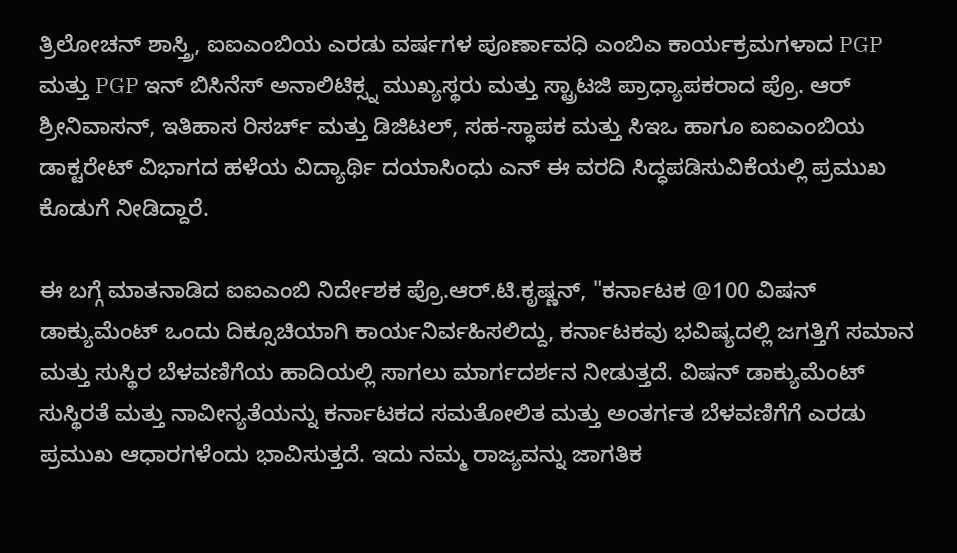ತ್ರಿಲೋಚನ್ ಶಾಸ್ತ್ರಿ, ಐಐಎಂಬಿಯ ಎರಡು ವರ್ಷಗಳ ಪೂರ್ಣಾವಧಿ ಎಂಬಿಎ ಕಾರ್ಯಕ್ರಮಗಳಾದ PGP ಮತ್ತು PGP ಇನ್ ಬಿಸಿನೆಸ್ ಅನಾಲಿಟಿಕ್ಸ್ನ ಮುಖ್ಯಸ್ಥರು ಮತ್ತು ಸ್ಟ್ರಾಟಜಿ ಪ್ರಾಧ್ಯಾಪಕರಾದ ಪ್ರೊ. ಆರ್ ಶ್ರೀನಿವಾಸನ್‌, ಇತಿಹಾಸ ರಿಸರ್ಚ್‌ ಮತ್ತು ಡಿಜಿಟಲ್, ಸಹ-ಸ್ಥಾಪಕ ಮತ್ತು ಸಿಇಒ ಹಾಗೂ ಐಐಎಂಬಿಯ ಡಾಕ್ಟರೇಟ್ ವಿಭಾಗದ ಹಳೆಯ ವಿದ್ಯಾರ್ಥಿ ದಯಾಸಿಂಧು ಎನ್‌ ಈ ವರದಿ ಸಿದ್ಧಪಡಿಸುವಿಕೆಯಲ್ಲಿ ಪ್ರಮುಖ ಕೊಡುಗೆ ನೀಡಿದ್ದಾರೆ.

ಈ ಬಗ್ಗೆ ಮಾತನಾಡಿದ ಐಐಎಂಬಿ ನಿರ್ದೇಶಕ ಪ್ರೊ.ಆರ್‌.ಟಿ.ಕೃಷ್ಣನ್‌, "ಕರ್ನಾಟಕ @100 ವಿಷನ್ ಡಾಕ್ಯುಮೆಂಟ್ ಒಂದು ದಿಕ್ಸೂಚಿಯಾಗಿ ಕಾರ್ಯನಿರ್ವಹಿಸಲಿದ್ದು, ಕರ್ನಾಟಕವು ಭವಿಷ್ಯದಲ್ಲಿ ಜಗತ್ತಿಗೆ ಸಮಾನ ಮತ್ತು ಸುಸ್ಥಿರ ಬೆಳವಣಿಗೆಯ ಹಾದಿಯಲ್ಲಿ ಸಾಗಲು ಮಾರ್ಗದರ್ಶನ ನೀಡುತ್ತದೆ. ವಿಷನ್‌ ಡಾಕ್ಯುಮೆಂಟ್‌ ಸುಸ್ಥಿರತೆ ಮತ್ತು ನಾವೀನ್ಯತೆಯನ್ನು ಕರ್ನಾಟಕದ ಸಮತೋಲಿತ ಮತ್ತು ಅಂತರ್ಗತ ಬೆಳವಣಿಗೆಗೆ ಎರಡು ಪ್ರಮುಖ ಆಧಾರಗಳೆಂದು ಭಾವಿಸುತ್ತದೆ. ಇದು ನಮ್ಮ ರಾಜ್ಯವನ್ನು ಜಾಗತಿಕ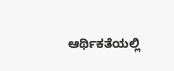ಆರ್ಥಿಕತೆಯಲ್ಲಿ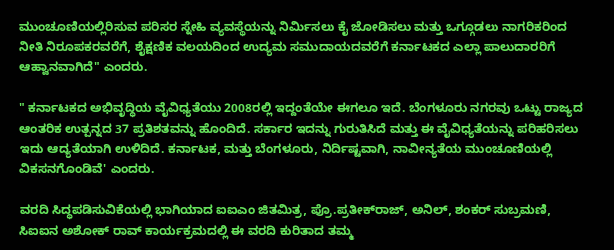ಮುಂಚೂಣಿಯಲ್ಲಿರಿಸುವ ಪರಿಸರ ಸ್ನೇಹಿ ವ್ಯವಸ್ಥೆಯನ್ನು ನಿರ್ಮಿಸಲು ಕೈ ಜೋಡಿಸಲು ಮತ್ತು ಒಗ್ಗೂಡಲು ನಾಗರಿಕರಿಂದ ನೀತಿ ನಿರೂಪಕರವರೆಗೆ, ಶೈಕ್ಷಣಿಕ ವಲಯದಿಂದ ಉದ್ಯಮ ಸಮುದಾಯದವರೆಗೆ ಕರ್ನಾಟಕದ ಎಲ್ಲಾ ಪಾಲುದಾರರಿಗೆ ಆಹ್ವಾನವಾಗಿದೆ" ಎಂದರು.

" ಕರ್ನಾಟಕದ ಅಭಿವೃದ್ಧಿಯ ವೈವಿಧ್ಯತೆಯು 2008ರಲ್ಲಿ ಇದ್ದಂತೆಯೇ ಈಗಲೂ ಇದೆ. ಬೆಂಗಳೂರು ನಗರವು ಒಟ್ಟು ರಾಜ್ಯದ ಆಂತರಿಕ ಉತ್ಪನ್ನದ 37 ಪ್ರತಿಶತವನ್ನು ಹೊಂದಿದೆ. ಸರ್ಕಾರ ಇದನ್ನು ಗುರುತಿಸಿದೆ ಮತ್ತು ಈ ವೈವಿಧ್ಯತೆಯನ್ನು ಪರಿಹರಿಸಲು ಇದು ಆದ್ಯತೆಯಾಗಿ ಉಳಿದಿದೆ. ಕರ್ನಾಟಕ, ಮತ್ತು ಬೆಂಗಳೂರು, ನಿರ್ದಿಷ್ಟವಾಗಿ, ನಾವೀನ್ಯತೆಯ ಮುಂಚೂಣಿಯಲ್ಲಿ ವಿಕಸನಗೊಂಡಿವೆ' ಎಂದರು.

ವರದಿ ಸಿದ್ಧಪಡಿಸುವಿಕೆಯಲ್ಲಿ ಭಾಗಿಯಾದ ಐಐಎಂ ಜಿತಮಿತ್ರ, ಪ್ರೊ.ಪ್ರತೀಕ್‌ರಾಜ್‌, ಅನಿಲ್‌, ಶಂಕರ್‌ ಸುಬ್ರಮಣಿ, ಸಿಐಐನ ಅಶೋಕ್‌ ರಾವ್‌ ಕಾರ್ಯಕ್ರಮದಲ್ಲಿ ಈ ವರದಿ ಕುರಿತಾದ ತಮ್ಮ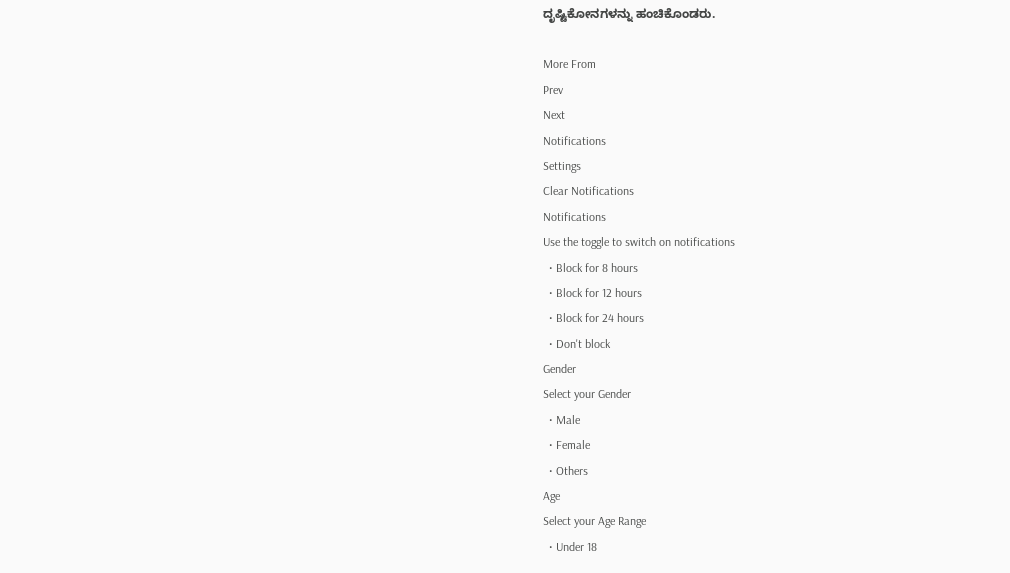ದೃಷ್ಟಿಕೋನಗಳನ್ನು ಹಂಚಿಕೊಂಡರು.

More From
Prev
Next
Notifications
Settings
Clear Notifications
Notifications
Use the toggle to switch on notifications
  • Block for 8 hours
  • Block for 12 hours
  • Block for 24 hours
  • Don't block
Gender
Select your Gender
  • Male
  • Female
  • Others
Age
Select your Age Range
  • Under 18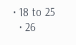• 18 to 25
  • 26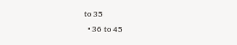to 35
  • 36 to 45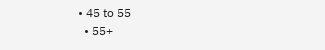• 45 to 55
  • 55+